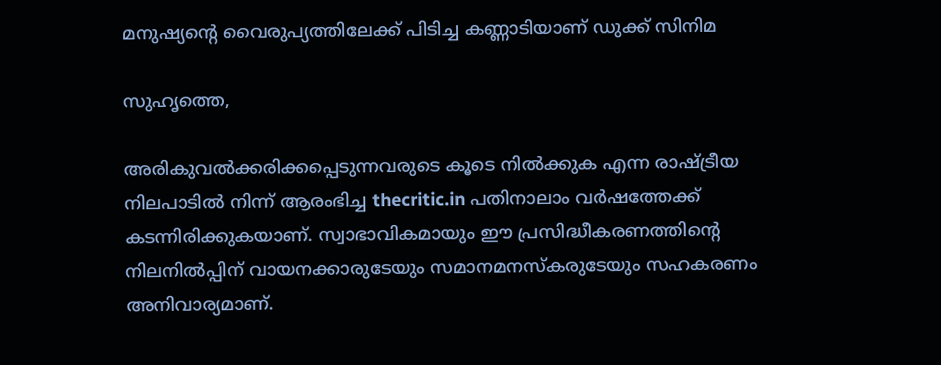മനുഷ്യന്റെ വൈരുപ്യത്തിലേക്ക് പിടിച്ച കണ്ണാടിയാണ് ഡുക്ക് സിനിമ

സുഹൃത്തെ,

അരികുവല്‍ക്കരിക്കപ്പെടുന്നവരുടെ കൂടെ നില്‍ക്കുക എന്ന രാഷ്ട്രീയ നിലപാടില്‍ നിന്ന് ആരംഭിച്ച thecritic.in പതിനാലാം വര്‍ഷത്തേക്ക് കടന്നിരിക്കുകയാണ്. സ്വാഭാവികമായും ഈ പ്രസിദ്ധീകരണത്തിന്റെ നിലനില്‍പ്പിന് വായനക്കാരുടേയും സമാനമനസ്‌കരുടേയും സഹകരണം അനിവാര്യമാണ്.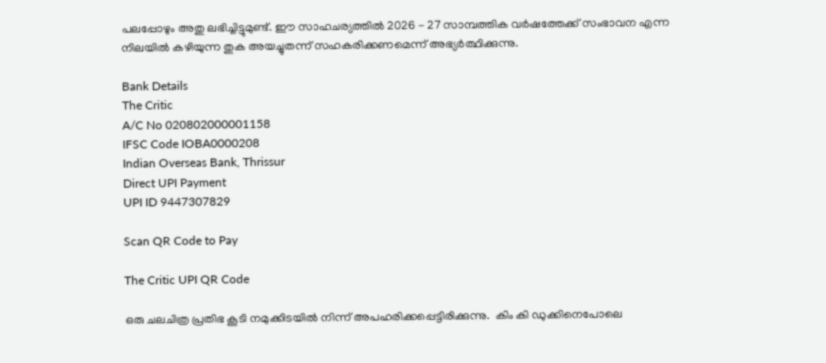പലപ്പോഴും അതു ലഭിച്ചിട്ടുമുണ്ട്. ഈ സാഹചര്യത്തില്‍ 2026 - 27 സാമ്പത്തിക വര്‍ഷത്തേക്ക് സംഭാവന എന്ന നിലയില്‍ കഴിയുന്ന തുക അയച്ചുതന്ന് സഹകരിക്കണമെന്ന് അഭ്യര്‍ത്ഥിക്കുന്നു.

Bank Details
The Critic
A/C No 020802000001158
IFSC Code IOBA0000208
Indian Overseas Bank, Thrissur
Direct UPI Payment
UPI ID 9447307829

Scan QR Code to Pay

The Critic UPI QR Code

ഒരു ചലചിത്ര പ്രതിഭ കൂടി നമുക്കിടയില്‍ നിന്ന് അപഹരിക്കപ്പെട്ടിരിക്കുന്നു.  കിം കി ഡുക്കിനെപോലെ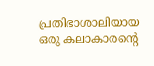പ്രതിഭാശാലിയായ ഒരു കലാകാരന്റെ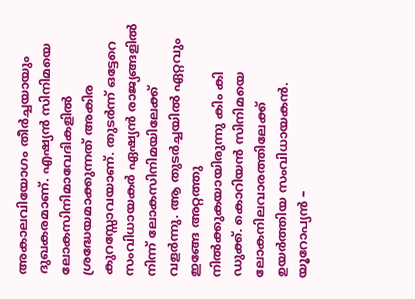അകാലവിയോഗം തീര്‍ച്ചയായും ദുഖകരമാണ്. എഷ്യന്‍ സിനിമയെ ലോകസിനിമാവേദികളില്‍ ശ്രദ്ധേയമാക്കുന്നത്‌ അകിര കുറസ്സോവയാണ്. തുടര്‍ന്ന് ഒട്ടേറെ സംവിധായകര്‍ ഏഷ്യന്‍ രാജ്യങ്ങളില്‍ നിന്ന് ലോകസിനിമയിലേക്ക് വളര്‍ന്നു. ആ തുടര്‍ച്ചയില്‍ ഏറ്റവും ഇങ്ങേ അറ്റത്തു നില്‍ക്കുകയായിരുന്നു കിം കി ഡുക്ക്. കൊറിയന്‍ സിനിമയെ ലോകനിലവാരത്തിലേക്ക് ഉയര്‍ത്തിയ സംവിധായകന്‍. യൂറോപ്യന്‍ –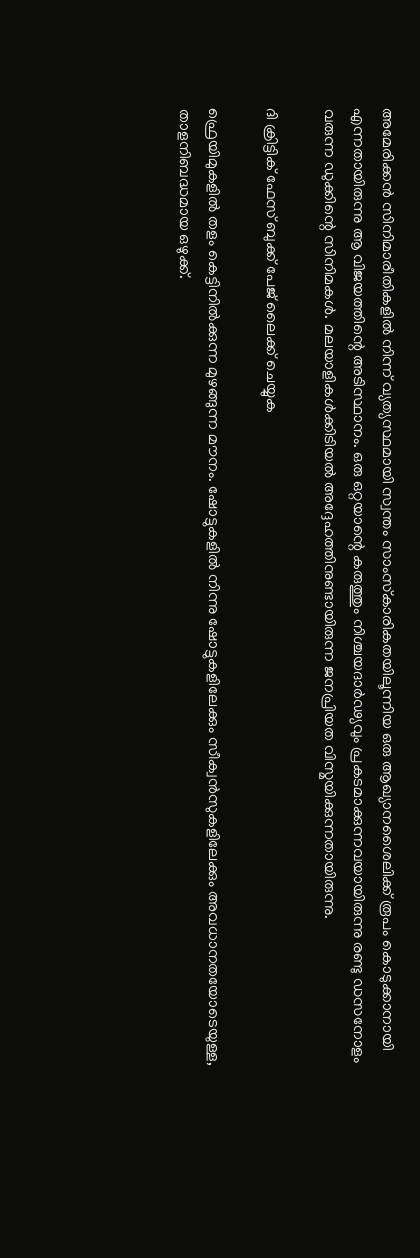അമേരിക്കന്‍ സിനിമാരീതികളില്‍ നിന്ന് വ്യത്യസ്ഥമായി സ്വന്തം സാംസ്‌കാരികതയിലൂന്നിയ ഒരു ആഖ്യാനശൈലിക്ക് രൂപം കൊടുക്കാനായി എന്നതായിരുന്നു ആ വിജയത്തിന്റെ അടിസ്ഥാനം. ഒരു ഒറ്റയാന്റെ കരുത്തും നിശ്ചയദാര്‍ഢ്യവും പ്രകടമാക്കുന്നവയായിരുന്നു രണ്ടു ഡസനോളം വരുന്ന ഡുക്കിന്റെ സിനിമകള്‍. മലയാളികള്‍ക്കിടിയല്‍ അദ്ദേഹത്തിനുണ്ടായിരുന്ന ജനപ്രിയത വിസ്മയിക്കുന്നതായിരുന്നു.

ദി ക്രിട്ടിക് ഫേസ് ബുക്ക് പേജ് ലൈക്ക് ചെയ്യുക

ഫ്രെയിമുകളില്‍ തളം കെട്ടിനില്‍ക്കുന്ന മുഴങ്ങുന്ന മൗനം. ഷോട്ടുകളില്‍ നിന്നു ഷോട്ടുകളിലേക്കും സീക്വന്‍സുകളിലേക്കും അവധാനതയോടെയുള്ള, താളനിബദ്ധമായ ഒഴുക്ക്.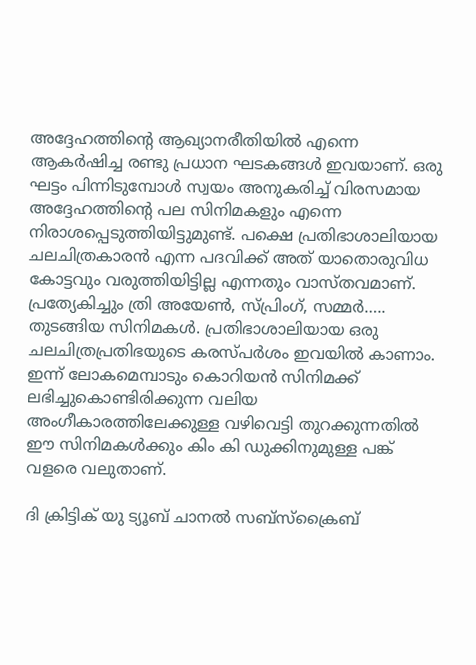അദ്ദേഹത്തിന്റെ ആഖ്യാനരീതിയില്‍ എന്നെ ആകര്‍ഷിച്ച രണ്ടു പ്രധാന ഘടകങ്ങള്‍ ഇവയാണ്. ഒരു ഘട്ടം പിന്നിടുമ്പോള്‍ സ്വയം അനുകരിച്ച് വിരസമായ അദ്ദേഹത്തിന്റെ പല സിനിമകളും എന്നെ നിരാശപ്പെടുത്തിയിട്ടുമുണ്ട്. പക്ഷെ പ്രതിഭാശാലിയായ ചലചിത്രകാരന്‍ എന്ന പദവിക്ക് അത് യാതൊരുവിധ കോട്ടവും വരുത്തിയിട്ടില്ല എന്നതും വാസ്തവമാണ്. പ്രത്യേകിച്ചും ത്രി അയേണ്‍, സ്പ്രിംഗ്, സമ്മര്‍….. തുടങ്ങിയ സിനിമകള്‍. പ്രതിഭാശാലിയായ ഒരു ചലചിത്രപ്രതിഭയുടെ കരസ്പര്‍ശം ഇവയില്‍ കാണാം. ഇന്ന് ലോകമെമ്പാടും കൊറിയന്‍ സിനിമക്ക് ലഭിച്ചുകൊണ്ടിരിക്കുന്ന വലിയ അംഗീകാരത്തിലേക്കുള്ള വഴിവെട്ടി തുറക്കുന്നതില്‍ ഈ സിനിമകള്‍ക്കും കിം കി ഡുക്കിനുമുള്ള പങ്ക് വളരെ വലുതാണ്.

ദി ക്രിട്ടിക് യു ട്യൂബ് ചാനല്‍ സബ്‌സ്‌ക്രൈബ്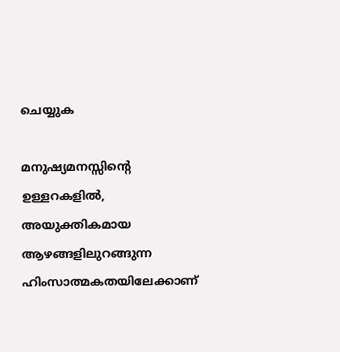ചെയ്യുക

മനുഷ്യമനസ്സിന്റെ ഉള്ളറകളില്‍, അയുക്തികമായ ആഴങ്ങളിലുറങ്ങുന്ന ഹിംസാത്മകതയിലേക്കാണ്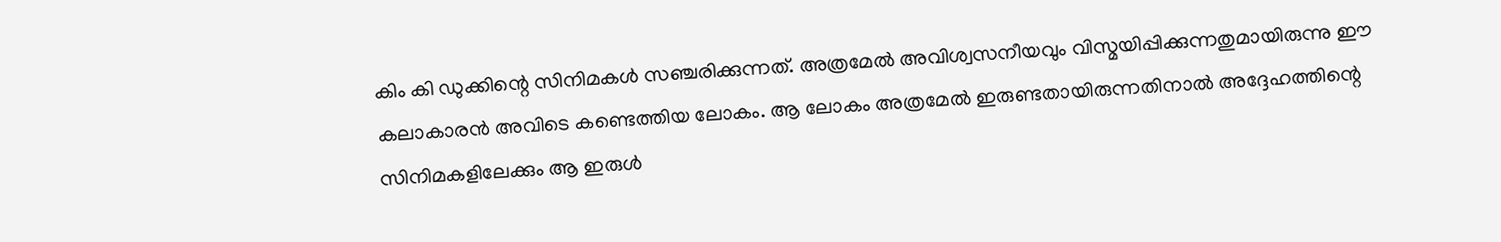കിം കി ഡുക്കിന്റെ സിനിമകള്‍ സഞ്ചരിക്കുന്നത്. അത്രമേല്‍ അവിശ്വസനീയവും വിസ്മയിപ്പിക്കുന്നതുമായിരുന്നു ഈ കലാകാരന്‍ അവിടെ കണ്ടെത്തിയ ലോകം. ആ ലോകം അത്രമേല്‍ ഇരുണ്ടതായിരുന്നതിനാല്‍ അദ്ദേഹത്തിന്റെ സിനിമകളിലേക്കും ആ ഇരുള്‍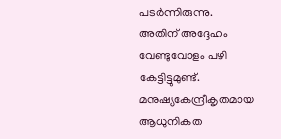പടര്‍ന്നിരുന്നു. അതിന് അദ്ദേഹം വേണ്ടുവോളം പഴി കേട്ടിട്ടുമുണ്ട്. മനുഷ്യകേന്ദ്രീകൃതമായ ആധുനികത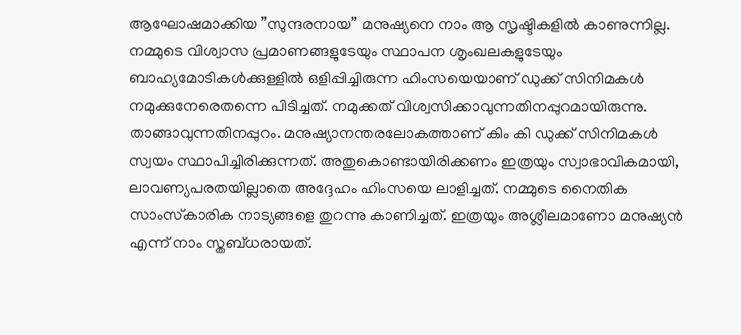ആഘോഷമാക്കിയ ”സുന്ദരനായ” മനുഷ്യനെ നാം ആ സൃഷ്ടികളില്‍ കാണുന്നില്ല. നമ്മുടെ വിശ്വാസ പ്രമാണങ്ങളുടേയും സ്ഥാപന ശൃംഖലകളുടേയും ബാഹ്യമോടികള്‍ക്കുള്ളില്‍ ഒളിപ്പിച്ചിരുന്ന ഹിംസയെയാണ് ഡുക്ക് സിനിമകള്‍ നമുക്കുനേരെതന്നെ പിടിച്ചത്. നമുക്കത് വിശ്വസിക്കാവുന്നതിനപ്പുറമായിരുന്നു. താങ്ങാവുന്നതിനപ്പുറം. മനുഷ്യാനന്തരലോകത്താണ് കിം കി ഡുക്ക് സിനിമകള്‍ സ്വയം സ്ഥാപിച്ചിരിക്കുന്നത്. അതുകൊണ്ടായിരിക്കണം ഇത്രയും സ്വാഭാവികമായി, ലാവണ്യപരതയില്ലാതെ അദ്ദേഹം ഹിംസയെ ലാളിച്ചത്. നമ്മുടെ നൈതിക സാംസ്‌കാരിക നാട്യങ്ങളെ തുറന്നു കാണിച്ചത്. ഇത്രയും അശ്ലീലമാണോ മനുഷ്യന്‍ എന്ന് നാം സ്തബ്ധരായത്.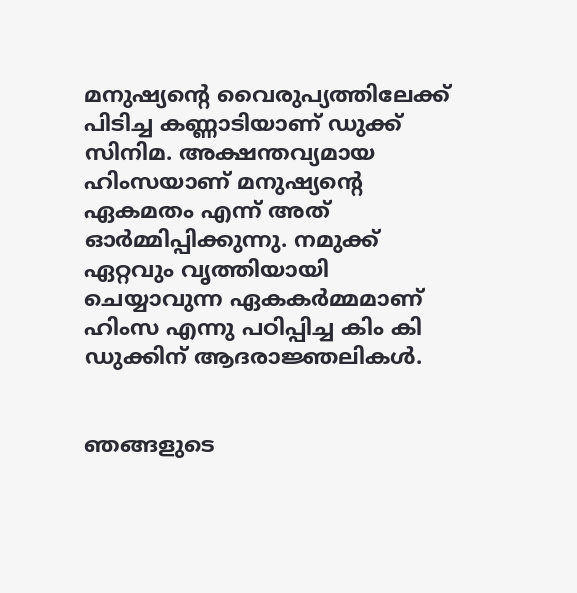മനുഷ്യന്റെ വൈരുപ്യത്തിലേക്ക് പിടിച്ച കണ്ണാടിയാണ് ഡുക്ക് സിനിമ. അക്ഷന്തവ്യമായ ഹിംസയാണ് മനുഷ്യന്റെ ഏകമതം എന്ന് അത് ഓര്‍മ്മിപ്പിക്കുന്നു. നമുക്ക് ഏറ്റവും വൃത്തിയായി ചെയ്യാവുന്ന ഏകകര്‍മ്മമാണ് ഹിംസ എന്നു പഠിപ്പിച്ച കിം കി ഡുക്കിന് ആദരാജ്ഞലികള്‍.


ഞങ്ങളുടെ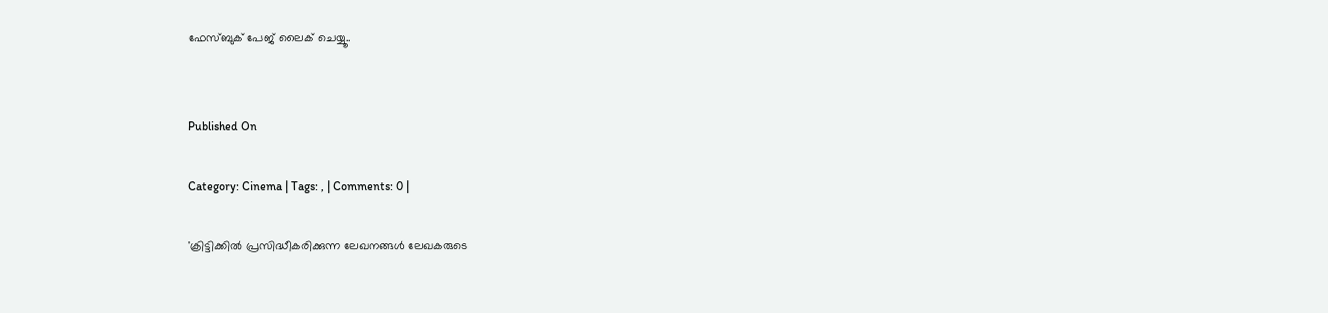ഫേസ്ബുക് പേജ് ലൈക് ചെയ്യൂ..


Published On

Category: Cinema | Tags: , | Comments: 0 |

'ക്രിട്ടിക്കില്‍ പ്രസിദ്ധീകരിക്കുന്ന ലേഖനങ്ങള്‍ ലേഖകരുടെ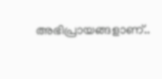അഭിപ്രായങ്ങളാണ്..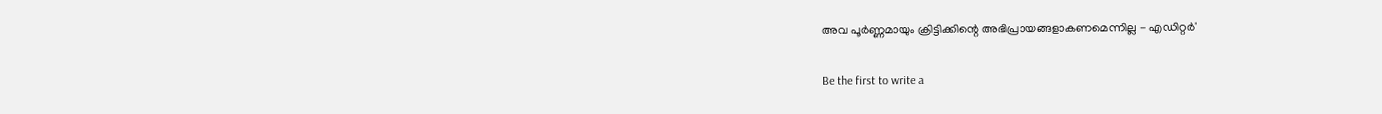അവ പൂര്‍ണ്ണമായും ക്രിട്ടിക്കിന്റെ അഭിപ്രായങ്ങളാകണമെന്നില്ല - എഡിറ്റര്‍'

Be the first to write a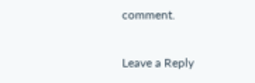comment.

Leave a Reply